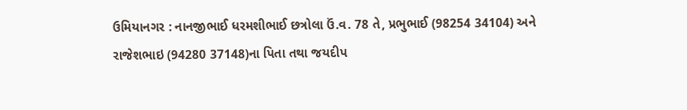ઉમિયાનગર : નાનજીભાઈ ધરમશીભાઈ છત્રોલા ઉં.વ. 78 તે, પ્રભુભાઈ (98254 34104) અને રાજેશભાઇ (94280 37148)ના પિતા તથા જયદીપ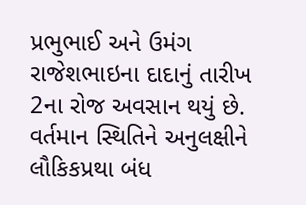પ્રભુભાઈ અને ઉમંગ રાજેશભાઇના દાદાનું તારીખ 2ના રોજ અવસાન થયું છે. વર્તમાન સ્થિતિને અનુલક્ષીને લૌકિકપ્રથા બંધ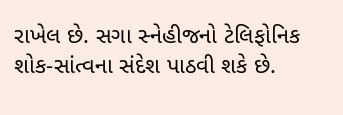રાખેલ છે. સગા સ્નેહીજનો ટેલિફોનિક શોક-સાંત્વના સંદેશ પાઠવી શકે છે.